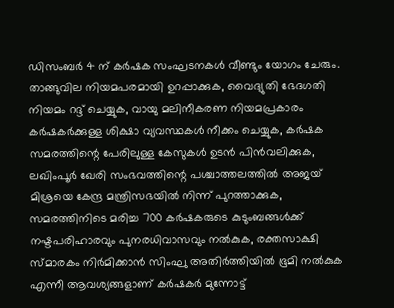ഡിസംബർ 4 ന് കർഷക സംഘടനകൾ വീണ്ടും യോഗം ചേരും. താങ്ങുവില നിയമപരമായി ഉറപ്പാക്കുക, വൈദ്യുതി ഭേദഗതി നിയമം റദ്ദ് ചെയ്യുക, വായു മലിനീകരണ നിയമപ്രകാരം കർഷകർക്കുള്ള ശിക്ഷാ വ്യവസ്ഥകൾ നീക്കം ചെയ്യുക, കർഷക സമരത്തിന്റെ പേരിലുള്ള കേസുകൾ ഉടൻ പിൻവലിക്കുക, ലഖിംപൂർ ഖേരി സംഭവത്തിന്റെ പശ്ചാത്തലത്തിൽ അജയ് മിശ്രയെ കേന്ദ്ര മന്ത്രിസഭയിൽ നിന്ന് പുറത്താക്കുക, സമരത്തിനിടെ മരിച്ച 700 കർഷകരുടെ കുടുംബങ്ങൾക്ക് നഷ്ടപരിഹാരവും പുനരധിവാസവും നൽകുക, രക്തസാക്ഷി സ്മാരകം നിർമിക്കാൻ സിംഘു അതിർത്തിയിൽ ഭൂമി നൽകുക എന്നീ ആവശ്യങ്ങളാണ് കർഷകർ മുന്നോട്ട്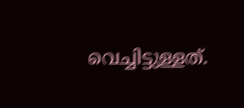വെച്ചിട്ടുള്ളത്.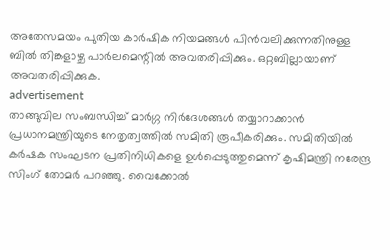അതേസമയം പുതിയ കാർഷിക നിയമങ്ങൾ പിൻവലിക്കുന്നതിനുള്ള ബിൽ തിങ്കളാഴ്ച പാർലമെന്റിൽ അവതരിപ്പിക്കും. ഒറ്റബില്ലായാണ് അവതരിപ്പിക്കുക.
advertisement
താങ്ങുവില സംബന്ധിച്ച് മാർഗ്ഗ നിർദേശങ്ങൾ തയ്യാറാക്കാൻ പ്രധാനമന്ത്രിയുടെ നേതൃത്വത്തിൽ സമിതി രൂപീകരിക്കും. സമിതിയിൽ കർഷക സംഘടന പ്രതിനിധികളെ ഉൾപ്പെടുത്തുമെന്ന് കൃഷിമന്ത്രി നരേന്ദ്ര സിംഗ് തോമർ പറഞ്ഞു. വൈക്കോൽ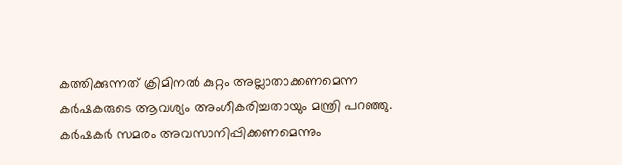കത്തിക്കുന്നത് ക്രിമിനൽ കുറ്റം അല്ലാതാക്കണമെന്ന കർഷകരുടെ ആവശ്യം അംഗീകരിച്ചതായും മന്ത്രി പറഞ്ഞു. കർഷകർ സമരം അവസാനിപ്പിക്കണമെന്നും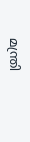മന്ത്രി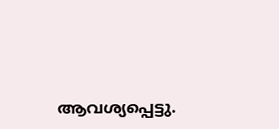ആവശ്യപ്പെട്ടു.